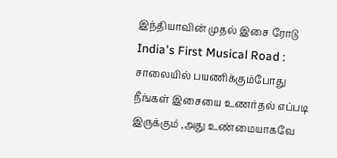இந்தியாவின் முதல் இசை ரோடு
India's First Musical Road : சாலையில் பயணிக்கும்போது நீங்கள் இசையை உணர்தல் எப்படி இருக்கும் ,அது உண்மையாகவே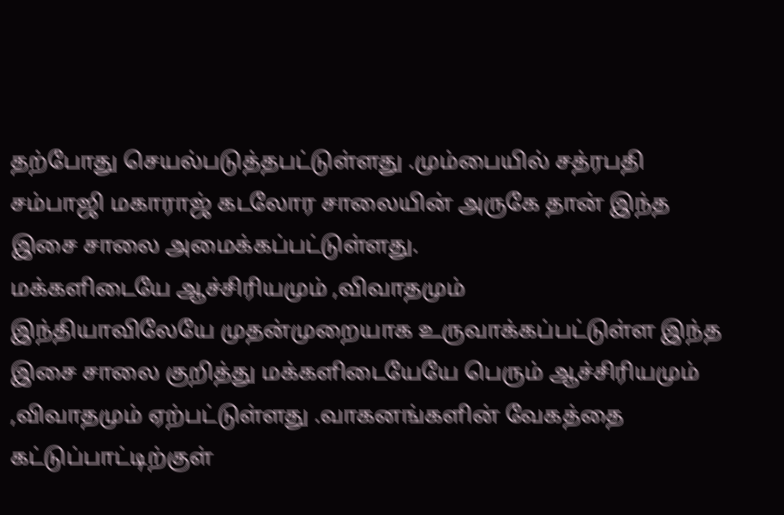தற்போது செயல்படுத்தபட்டுள்ளது .மும்பையில் சத்ரபதி சம்பாஜி மகாராஜ் கடலோர சாலையின் அருகே தான் இந்த இசை சாலை அமைக்கப்பட்டுள்ளது.
மக்களிடையே ஆச்சிரியமும் ,விவாதமும்
இந்தியாவிலேயே முதன்முறையாக உருவாக்கப்பட்டுள்ள இந்த இசை சாலை குறித்து மக்களிடையேயே பெரும் ஆச்சிரியமும் ,விவாதமும் ஏற்பட்டுள்ளது .வாகனங்களின் வேகத்தை கட்டுப்பாட்டிற்குள்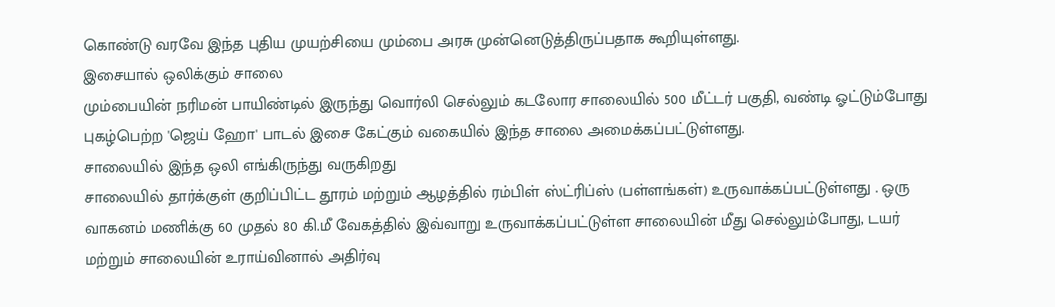கொண்டு வரவே இந்த புதிய முயற்சியை மும்பை அரசு முன்னெடுத்திருப்பதாக கூறியுள்ளது.
இசையால் ஒலிக்கும் சாலை
மும்பையின் நரிமன் பாயிண்டில் இருந்து வொர்லி செல்லும் கடலோர சாலையில் 500 மீட்டர் பகுதி, வண்டி ஓட்டும்போது புகழ்பெற்ற 'ஜெய் ஹோ' பாடல் இசை கேட்கும் வகையில் இந்த சாலை அமைக்கப்பட்டுள்ளது.
சாலையில் இந்த ஒலி எங்கிருந்து வருகிறது
சாலையில் தார்க்குள் குறிப்பிட்ட தூரம் மற்றும் ஆழத்தில் ரம்பிள் ஸ்ட்ரிப்ஸ் (பள்ளங்கள்) உருவாக்கப்பட்டுள்ளது . ஒரு வாகனம் மணிக்கு 60 முதல் 80 கி.மீ வேகத்தில் இவ்வாறு உருவாக்கப்பட்டுள்ள சாலையின் மீது செல்லும்போது, டயர் மற்றும் சாலையின் உராய்வினால் அதிர்வு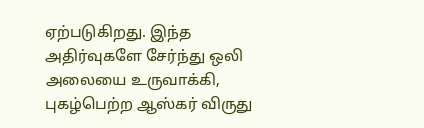ஏற்படுகிறது. இந்த அதிர்வுகளே சேர்ந்து ஒலி அலையை உருவாக்கி, புகழ்பெற்ற ஆஸ்கர் விருது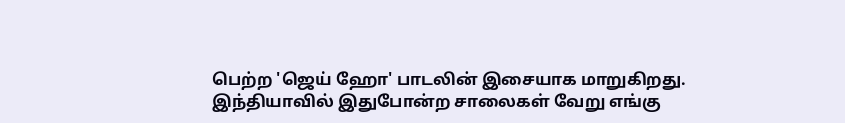பெற்ற 'ஜெய் ஹோ' பாடலின் இசையாக மாறுகிறது.
இந்தியாவில் இதுபோன்ற சாலைகள் வேறு எங்கு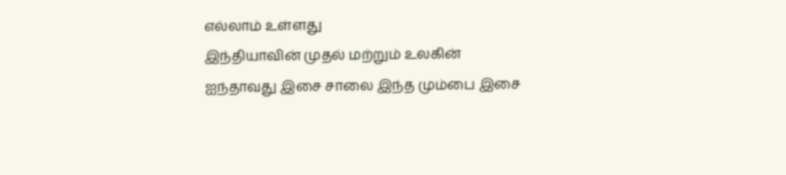எல்லாம் உள்ளது
இந்தியாவின் முதல் மற்றும் உலகின் ஐந்தாவது இசை சாலை இந்த மும்பை இசை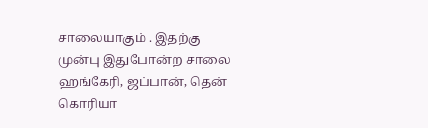சாலையாகும் . இதற்கு முன்பு இதுபோன்ற சாலை ஹங்கேரி, ஜப்பான், தென் கொரியா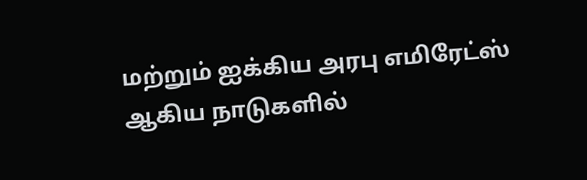மற்றும் ஐக்கிய அரபு எமிரேட்ஸ் ஆகிய நாடுகளில்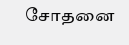சோதனை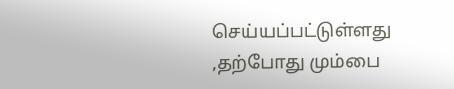செய்யப்பட்டுள்ளது ,தற்போது மும்பை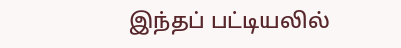இந்தப் பட்டியலில்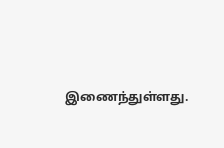இணைந்துள்ளது.